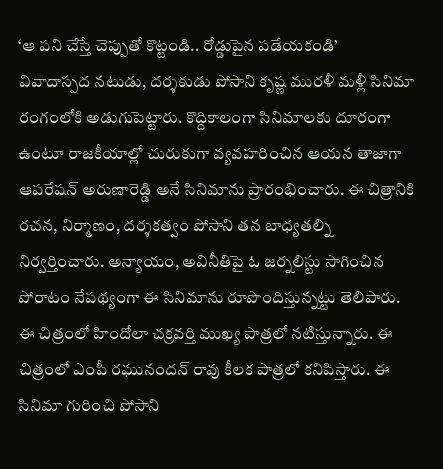‘ఆ పని చేస్తే చెప్పుతో కొట్టండి.. రోడ్డుపైన పడేయకండి’
వివాదాస్పద నటుడు, దర్శకుడు పోసాని కృష్ణ మురళీ మళ్లీ సినిమా రంగంలోకి అడుగుపెట్టారు. కొద్దికాలంగా సినిమాలకు దూరంగా ఉంటూ రాజకీయాల్లో చురుకుగా వ్యవహరించిన ఆయన తాజాగా ఆపరేషన్ అరుణారెడ్డి అనే సినిమాను ప్రారంభించారు. ఈ చిత్రానికి రచన, నిర్మాణం, దర్శకత్వం పోసాని తన బాధ్యతల్ని నిర్వర్తించారు. అన్యాయం, అవినీతిపై ఓ జర్నలిస్టు సాగించిన పోరాటం నేపథ్యంగా ఈ సినిమాను రూపొందిస్తున్నట్టు తెలిపారు. ఈ చిత్రంలో హిందోలా చక్రవర్తి ముఖ్య పాత్రలో నటిస్తున్నారు. ఈ చిత్రంలో ఎంపీ రఘునందన్ రావు కీలక పాత్రలో కనిపిస్తారు. ఈ సినిమా గురించి పోసాని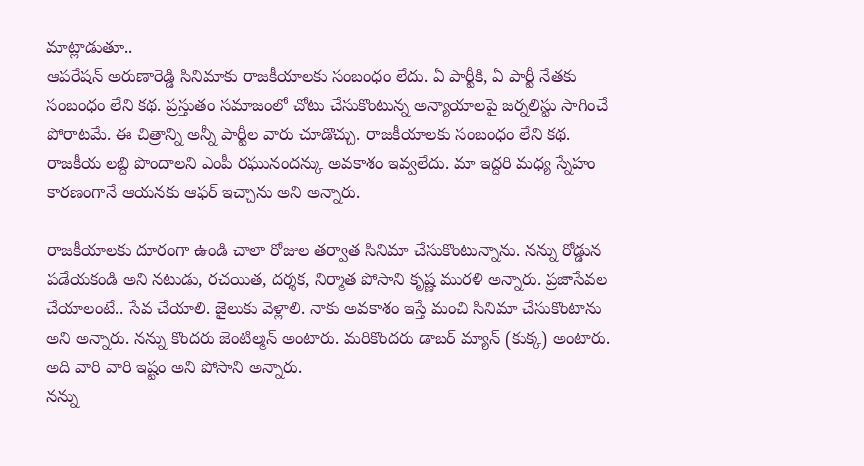మాట్లాడుతూ..
ఆపరేషన్ అరుణారెడ్డి సినిమాకు రాజకీయాలకు సంబంధం లేదు. ఏ పార్టీకి, ఏ పార్టీ నేతకు సంబంధం లేని కథ. ప్రస్తుతం సమాజంలో చోటు చేసుకొంటున్న అన్యాయాలపై జర్నలిస్టు సాగించే పోరాటమే. ఈ చిత్రాన్ని అన్నీ పార్టీల వారు చూడొచ్చు. రాజకీయాలకు సంబంధం లేని కథ. రాజకీయ లబ్ది పొందాలని ఎంపీ రఘునందన్కు అవకాశం ఇవ్వలేదు. మా ఇద్దరి మధ్య స్నేహం కారణంగానే ఆయనకు ఆఫర్ ఇచ్చాను అని అన్నారు.

రాజకీయాలకు దూరంగా ఉండి చాలా రోజుల తర్వాత సినిమా చేసుకొంటున్నాను. నన్ను రోడ్డున పడేయకండి అని నటుడు, రచయిత, దర్శక, నిర్మాత పోసాని కృష్ణ మురళి అన్నారు. ప్రజాసేవల చేయాలంటే.. సేవ చేయాలి. జైలుకు వెళ్లాలి. నాకు అవకాశం ఇస్తే మంచి సినిమా చేసుకొంటాను అని అన్నారు. నన్ను కొందరు జెంటిల్మన్ అంటారు. మరికొందరు డాబర్ మ్యాన్ (కుక్క) అంటారు. అది వారి వారి ఇష్టం అని పోసాని అన్నారు.
నన్ను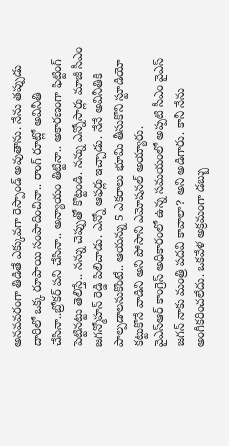అనవవరంగా తిడితే ఎక్కువగా రెస్పాండ్ అవుతాను. నేను తప్పుడు దారిలో ఒక్క రూపాయి సంపాదించినా.. రాంగ్ రూట్లో అవినీతి చేసినా..బ్రోకర్ పని చేసినా.. అన్యాయం తిట్టినా.. అకారణంగా ఫిట్టింగ్ పెట్టినట్టు తెలిస్తే.. నన్ను చెప్పుతో కొట్టండి. నన్ను ఎన్నోసార్లు మాజీ సీఎం జగన్మోహన్ రెడ్డి పిలిచాడు. ఎన్నో ఆఫర్లు ఇచ్చాడు. నేనే అవినీతికి పాల్పడాలనుకొంటే.. ఆయన్ను 5 ఎకరాలు భూమి తీసుకొని స్టూడియో కట్టుకొనే వాడిని అని పోసాని ఎమోషనల్ అయ్యారు.
వైఎస్ఆర్ కాంగ్రెస్ అధికారంలో ఉన్న సమయంలో అప్పటి సీఎం వైఎస్ జగన్ నాకు మంత్రి పదవి కావాలా? అని అడిగారు. కానీ నేను అంగీకరించలేదు. ఒకవేళ అక్రమంగా డబ్బు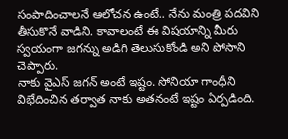సంపాదించాలనే ఆలోచన ఉంటే.. నేను మంత్రి పదవిని తీసుకొనే వాడిని. కావాలంటే ఈ విషయాన్ని మీరు స్వయంగా జగన్ను అడిగి తెలుసుకోండి అని పోసాని చెప్పారు.
నాకు వైఎస్ జగన్ అంటే ఇష్టం. సోనియా గాంధీని విభేదించిన తర్వాత నాకు అతనంటే ఇష్టం ఏర్పడింది.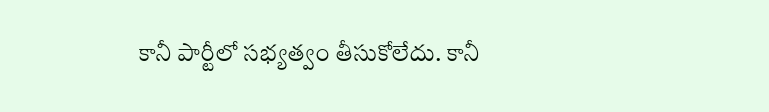కానీ పార్టీలో సభ్యత్వం తీసుకోలేదు. కానీ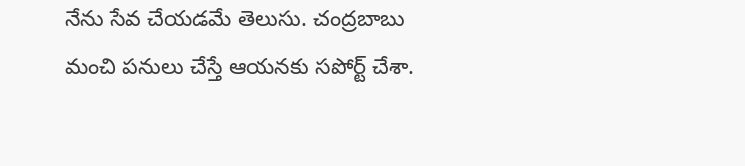నేను సేవ చేయడమే తెలుసు. చంద్రబాబు మంచి పనులు చేస్తే ఆయనకు సపోర్ట్ చేశా.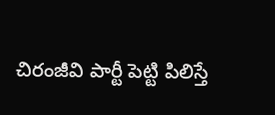చిరంజీవి పార్టీ పెట్టి పిలిస్తే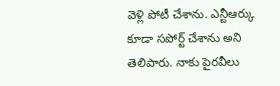వెళ్లి పోటీ చేశాను. ఎన్టీఆర్కు కూడా సపోర్ట్ చేశాను అని తెలిపారు. నాకు పైరవీలు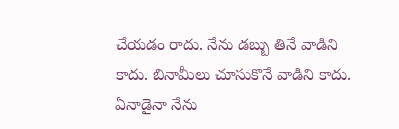చేయడం రాదు. నేను డబ్బు తినే వాడిని కాదు. బినామీలు చూసుకొనే వాడిని కాదు. ఏనాడైనా నేను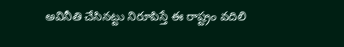అవినీతి చేసినట్టు నిరూపిస్తే ఈ రాష్ట్రం వదిలి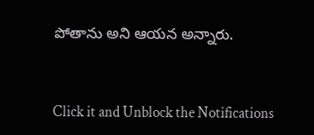పోతాను అని ఆయన అన్నారు.


Click it and Unblock the Notifications